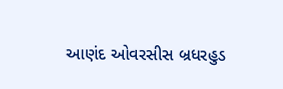આણંદ ઓવરસીસ બ્રધરહુડ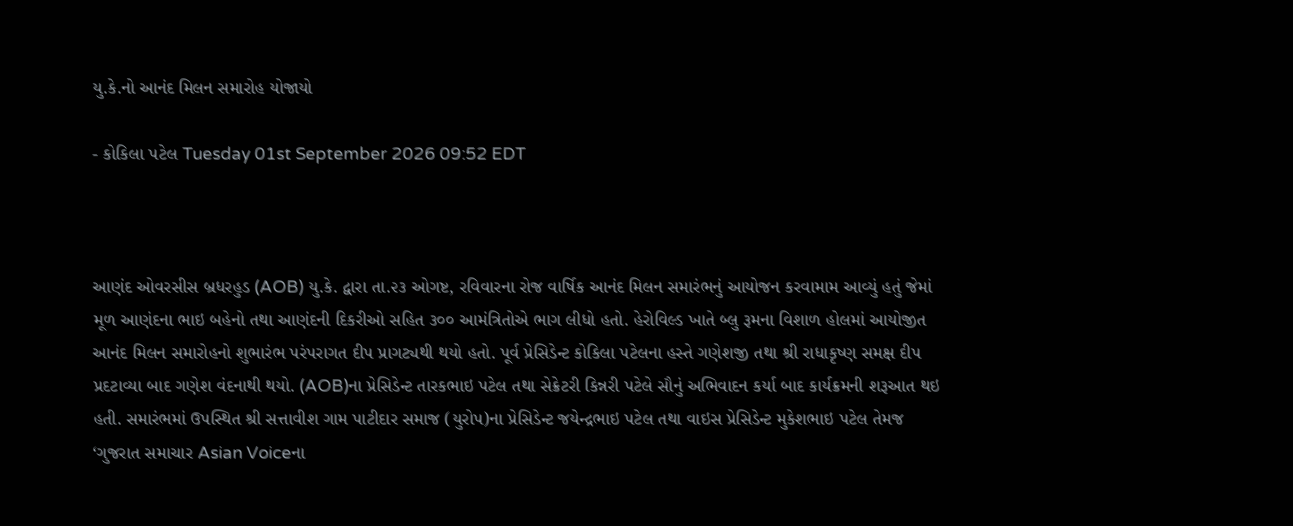યુ.કે.નો આનંદ મિલન સમારોહ યોજાયો

- કોકિલા પટેલ Tuesday 01st September 2026 09:52 EDT



આણંદ ઓવરસીસ બ્રધરહુડ (AOB) યુ.કે. દ્વારા તા.૨૩ ઓગષ્ટ, રવિવારના રોજ વાર્ષિક આનંદ મિલન સમારંભનું આયોજન કરવામામ આવ્યું હતું જેમાં મૂળ આણંદના ભાઇ બહેનો તથા આણંદની દિકરીઓ સહિત ૩૦૦ આમંત્રિતોએ ભાગ લીધો હતો. હેરોવિલ્ડ ખાતે બ્લુ રૂમના વિશાળ હોલમાં આયોજીત આનંદ મિલન સમારોહનો શુભારંભ પરંપરાગત દીપ પ્રાગટ્યથી થયો હતો. પૂર્વ પ્રેસિડેન્ટ કોકિલા પટેલના હસ્તે ગણેશજી તથા શ્રી રાધાકૃષ્ણ સમક્ષ દીપ પ્રદટાવ્યા બાદ ગણેશ વંદનાથી થયો. (AOB)ના પ્રેસિડેન્ટ તારકભાઇ પટેલ તથા સેક્રેટરી કિન્નરી પટેલે સૌનું અભિવાદન કર્યા બાદ કાર્યક્રમની શરૂઆત થઇ હતી. સમારંભમાં ઉપસ્થિત શ્રી સત્તાવીશ ગામ પાટીદાર સમાજ (યુરોપ)ના પ્રેસિડેન્ટ જયેન્દ્રભાઇ પટેલ તથા વાઇસ પ્રેસિડેન્ટ મુકેશભાઇ પટેલ તેમજ ‘ગુજરાત સમાચાર Asian Voiceના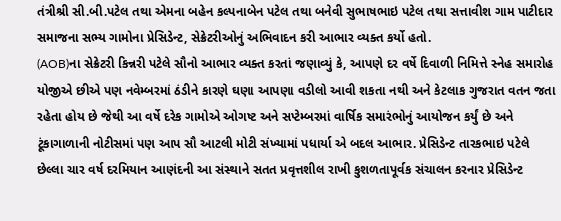તંત્રીશ્રી સી.બી.પટેલ તથા એમના બહેન કલ્પનાબેન પટેલ તથા બનેવી સુભાષભાઇ પટેલ તથા સત્તાવીશ ગામ પાટીદાર સમાજના સભ્ય ગામોના પ્રેસિડેન્ટ, સેક્રેટરીઓનું અભિવાદન કરી આભાર વ્યક્ત કર્યો હતો.
(AOB)ના સેક્રેટરી કિન્નરી પટેલે સૌનો આભાર વ્યક્ત કરતાં જણાવ્યું કે, આપણે દર વર્ષે દિવાળી નિમિત્તે સ્નેહ સમારોહ યોજીએ છીએ પણ નવેમ્બરમાં ઠંડીને કારણે ઘણા આપણા વડીલો આવી શકતા નથી અને કેટલાક ગુજરાત વતન જતા રહેતા હોય છે જેથી આ વર્ષે દરેક ગામોએ ઓગષ્ટ અને સપ્ટેમ્બરમાં વાર્ષિક સમારંભોનું આયોજન કર્યું છે અને ટૂંકાગાળાની નોટીસમાં પણ આપ સૌ આટલી મોટી સંખ્યામાં પધાર્યા એ બદલ આભાર. પ્રેસિડેન્ટ તારકભાઇ પટેલે છેલ્લા ચાર વર્ષ દરમિયાન આણંદની આ સંસ્થાને સતત પ્રવૃત્તશીલ રાખી કુશળતાપૂર્વક સંચાલન કરનાર પ્રેસિડેન્ટ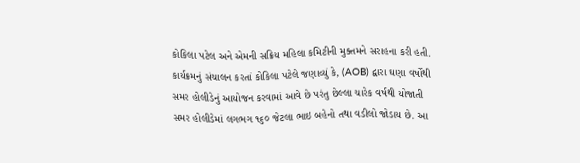કોકિલા પટેલ અને એમની સક્રિય મહિલા કમિટીની મુક્તમને સરાહના કરી હતી.
કાર્યક્રમનું સંચાલન કરતાં કોકિલા પટેલે જણાવ્યું કે, (AOB) દ્વારા ઘણા વર્ષોથી સમર હોલીડેનું આયોજન કરવામાં આવે છે પરંતુ છેલ્લા ચારેક વર્ષથી યોજાતી સમર હોલીડેમાં લગભગ ૧૬૦ જેટલા ભાઇ બહેનો તથા વડીલો જોડાય છે. આ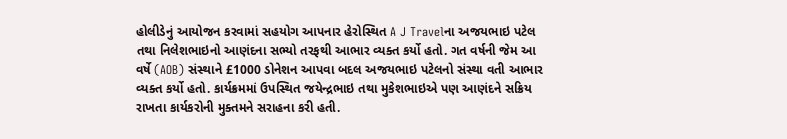હોલીડેનું આયોજન કરવામાં સહયોગ આપનાર હેરોસ્થિત A J Travelના અજયભાઇ પટેલ તથા નિલેશભાઇનો આણંદના સભ્યો તરફથી આભાર વ્યક્ત કર્યો હતો. ગત વર્ષની જેમ આ વર્ષે (AOB) સંસ્થાને £1000 ડોનેશન આપવા બદલ અજયભાઇ પટેલનો સંસ્થા વતી આભાર વ્યક્ત કર્યો હતો. કાર્યક્રમમાં ઉપસ્થિત જયેન્દ્રભાઇ તથા મુકેશભાઇએ પણ આણંદને સક્રિય રાખતા કાર્યકરોની મુક્તમને સરાહના કરી હતી.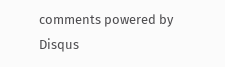comments powered by Disqus